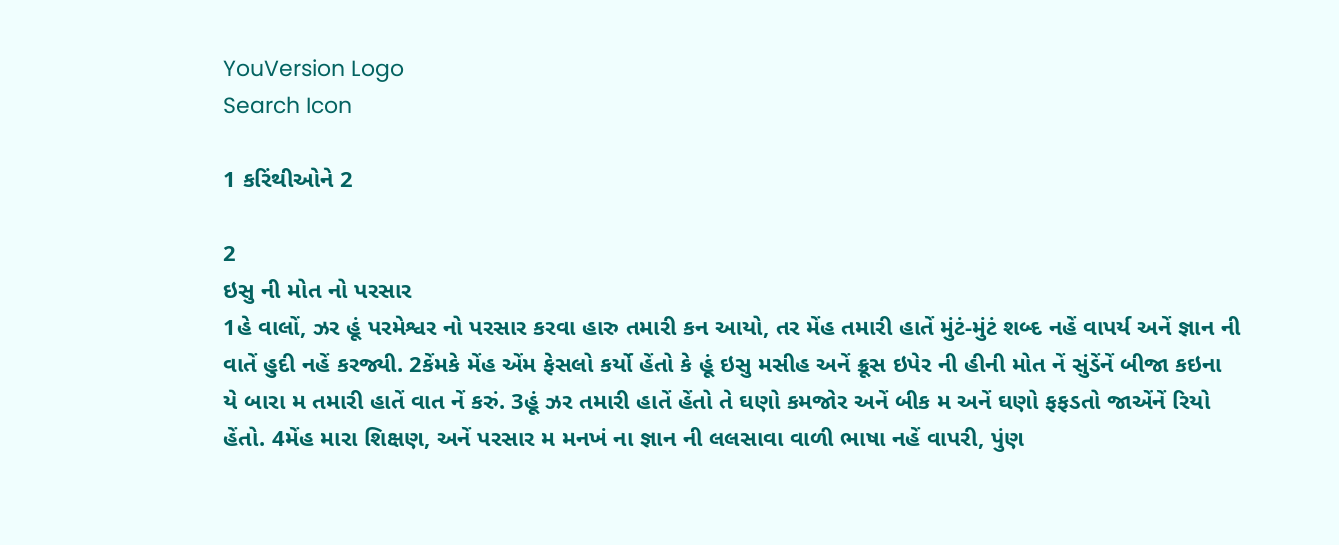YouVersion Logo
Search Icon

1 કરિંથીઓને 2

2
ઇસુ ની મોત નો પરસાર
1હે વાલોં, ઝર હૂં પરમેશ્વર નો પરસાર કરવા હારુ તમારી કન આયો, તર મેંહ તમારી હાતેં મુંટં-મુંટં શબ્દ નહેં વાપર્ય અનેં જ્ઞાન ની વાતેં હુદી નહેં કરજ્યી. 2કેંમકે મેંહ એંમ ફેસલો કર્યો હેંતો કે હૂં ઇસુ મસીહ અનેં ક્રૂસ ઇપેર ની હીની મોત નેં સુંડેંનેં બીજા કઇના યે બારા મ તમારી હાતેં વાત નેં કરું. 3હૂં ઝર તમારી હાતેં હેંતો તે ઘણો કમજોર અનેં બીક મ અનેં ઘણો ફફડતો જાએંનેં રિયો હેંતો. 4મેંહ મારા શિક્ષણ, અનેં પરસાર મ મનખં ના જ્ઞાન ની લલસાવા વાળી ભાષા નહેં વાપરી, પુંણ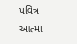પવિત્ર આત્મા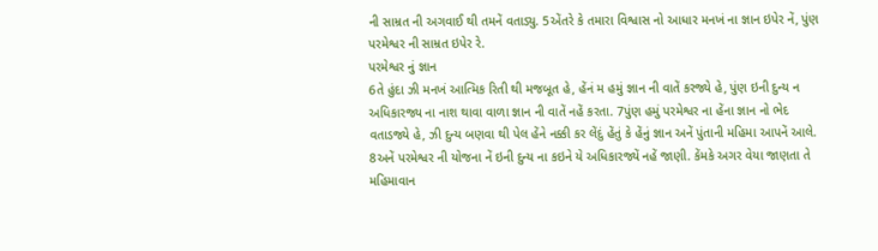ની સામ્રત ની અગવાઈ થી તમનેં વતાડ્યુ. 5એંતરે કે તમારા વિશ્વાસ નો આધાર મનખં ના જ્ઞાન ઇપેર નેં, પુંણ પરમેશ્વર ની સામ્રત ઇપેર રે.
પરમેશ્વર નું જ્ઞાન
6તે હુંદા ઝી મનખં આત્મિક રિતી થી મજબૂત હે, હેંનં મ હમું જ્ઞાન ની વાતેં કરજ્યે હે, પુંણ ઇની દુન્ય ન અધિકારજ્ય ના નાશ થાવા વાળા જ્ઞાન ની વાતેં નહેં કરતા. 7પુંણ હમું પરમેશ્વર ના હેંના જ્ઞાન નો ભેદ વતાડજ્યે હે, ઝી દુન્ય બણવા થી પેલ હેંને નક્કી કર લેંદું હેંતું કે હેંનું જ્ઞાન અનેં પુંતાની મહિમા આપનેં આલે. 8અનેં પરમેશ્વર ની યોજના નેં ઇની દુન્ય ના કઇને યે અધિકારજ્યેં નહેં જાણી. કેંમકે અગર વેયા જાણતા તે મહિમાવાન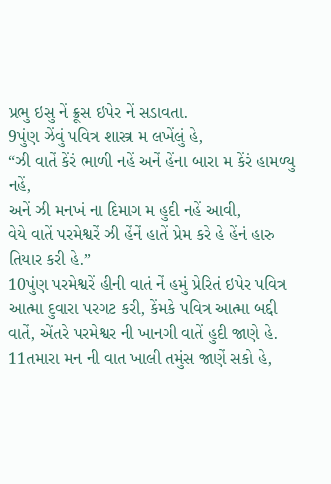પ્રભુ ઇસુ નેં ક્રૂસ ઇપેર નેં સડાવતા.
9પુંણ ઝેંવું પવિત્ર શાસ્ત્ર મ લખેંલું હે,
“ઝી વાતેં કેંરં ભાળી નહેં અનેં હેંના બારા મ કેંરં હામળ્યુ નહેં,
અનેં ઝી મનખં ના દિમાગ મ હુદી નહેં આવી,
વેયે વાતેં પરમેશ્વરેં ઝી હેંનેં હાતેં પ્રેમ કરે હે હેંનં હારુ તિયાર કરી હે.”
10પુંણ પરમેશ્વરેં હીની વાતં નેં હમું પ્રેરિતં ઇપેર પવિત્ર આત્મા દુવારા પરગટ કરી, કેંમકે પવિત્ર આત્મા બદ્દી વાતેં, એંતરે પરમેશ્વર ની ખાનગી વાતેં હુદી જાણે હે. 11તમારા મન ની વાત ખાલી તમુંસ જાણેં સકો હે,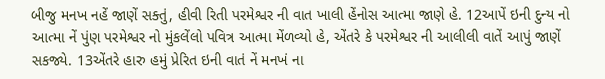બીજુ મનખ નહેં જાણેં સક્તું, હીવી રિતી પરમેશ્વર ની વાત ખાલી હેંનોસ આત્મા જાણે હે. 12આપેં ઇની દુન્ય નો આત્મા નેં પુંણ પરમેશ્વર નો મુંકલેંલો પવિત્ર આત્મા મેંળવ્યો હે, એંતરે કે પરમેશ્વર ની આલીલી વાતેં આપું જાણેં સકજ્યે. 13એંતરે હારુ હમું પ્રેરિત ઇની વાતં નેં મનખં ના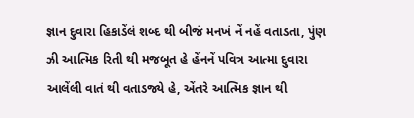જ્ઞાન દુવારા હિકાડેંલં શબ્દ થી બીજં મનખં નેં નહેં વતાડતા, પુંણ ઝી આત્મિક રિતી થી મજબૂત હે હેંનનેં પવિત્ર આત્મા દુવારા આલેંલી વાતં થી વતાડજ્યે હે, એંતરે આત્મિક જ્ઞાન થી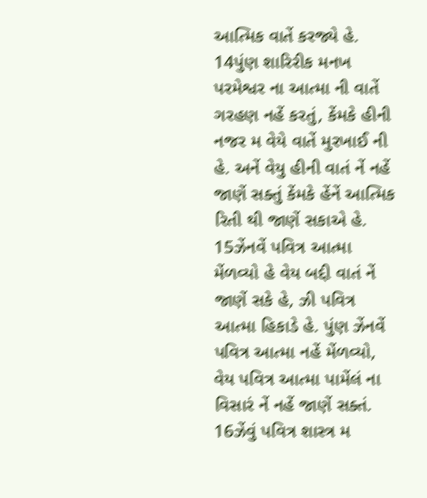આત્મિક વાતેં કરજ્યે હે. 14પુંણ શારિરીક મનખ પરમેશ્વર ના આત્મા ની વાતેં ગરહણ નહેં કરતું, કેંમકે હીની નજર મ વેયે વાતેં મુરખાઈ ની હે. અનેં વેયુ હીની વાતં નેં નહેં જાણેં સક્તું કેંમકે હેંનેં આત્મિક રિતી થી જાણેં સકાએ હે. 15ઝેંનવેં પવિત્ર આત્મા મેંળવ્યો હે વેય બદ્દી વાતં નેં જાણેં સકે હે, ઝી પવિત્ર આત્મા હિકાડે હે. પુંણ ઝેંનવેં પવિત્ર આત્મા નહેં મેંળવ્યો, વેય પવિત્ર આત્મા પામેંલં ના વિસારં નેં નહેં જાણેં સક્તં. 16ઝેંવું પવિત્ર શાસ્ત્ર મ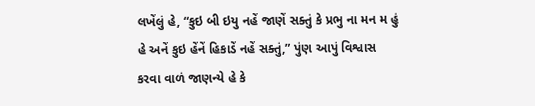લખેંલું હે, “કુઇ બી ઇયુ નહેં જાણેં સક્તું કે પ્રભુ ના મન મ હું હે અનેં કુઇ હેંનેં હિકાડેં નહેં સક્તું,” પુંણ આપું વિશ્વાસ કરવા વાળં જાણન્યે હે કે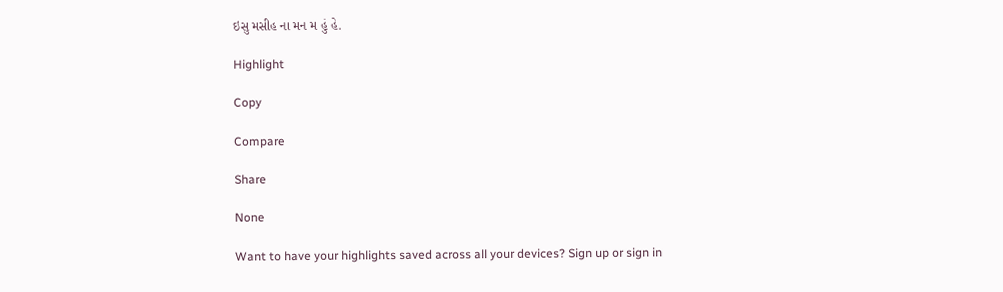ઇસુ મસીહ ના મન મ હું હે.

Highlight

Copy

Compare

Share

None

Want to have your highlights saved across all your devices? Sign up or sign in